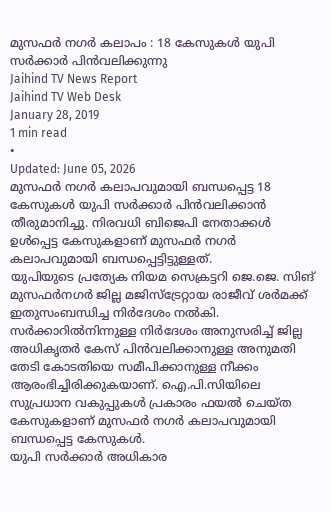മുസഫർ നഗർ കലാപം : 18 കേസുകൾ യുപി സർക്കാർ പിൻവലിക്കുന്നു
Jaihind TV News Report
Jaihind TV Web Desk
January 28, 2019
1 min read
•
Updated: June 05, 2026
മുസഫർ നഗർ കലാപവുമായി ബന്ധപ്പെട്ട 18 കേസുകൾ യുപി സർക്കാർ പിൻവലിക്കാൻ തീരുമാനിച്ചു. നിരവധി ബിജെപി നേതാക്കൾ ഉൾപ്പെട്ട കേസുകളാണ് മുസഫർ നഗർ കലാപവുമായി ബന്ധപ്പെട്ടിട്ടുള്ളത്.
യുപിയുടെ പ്രത്യേക നിയമ സെക്രട്ടറി ജെ.ജെ. സിങ് മുസഫർനഗർ ജില്ല മജിസ്ട്രേറ്റായ രാജീവ് ശർമക്ക് ഇതുസംബന്ധിച്ച നിർദേശം നൽകി.
സർക്കാറിൽനിന്നുള്ള നിർദേശം അനുസരിച്ച് ജില്ല അധികൃതർ കേസ് പിൻവലിക്കാനുള്ള അനുമതി തേടി കോടതിയെ സമീപിക്കാനുള്ള നീക്കം ആരംഭിച്ചിരിക്കുകയാണ്. ഐ.പി.സിയിലെ സുപ്രധാന വകുപ്പുകൾ പ്രകാരം ഫയൽ ചെയ്ത കേസുകളാണ് മുസഫർ നഗർ കലാപവുമായി ബന്ധപ്പെട്ട കേസുകൾ.
യുപി സർക്കാർ അധികാര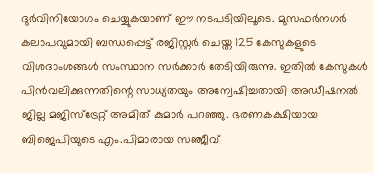ദുർവിനിയോഗം ചെയ്യുകയാണ് ഈ നടപടിയിലൂടെ. മുസഫർനഗർ കലാപവുമായി ബന്ധപ്പെട്ട് രജിസ്റ്റർ ചെയ്ത 125 കേസുകളുടെ വിശദാംശങ്ങൾ സംസ്ഥാന സർക്കാർ തേടിയിരുന്നു. ഇതിൽ കേസുകൾ പിൻവലിക്കുന്നതിന്റെ സാധ്യതയും അന്വേഷിച്ചതായി അഡീഷനൽ ജില്ല മജിസ്ട്രേറ്റ് അമിത് കുമാർ പറഞ്ഞു. ഭരണകക്ഷിയായ ബിജെപിയുടെ എം.പിമാരായ സഞ്ജീവ്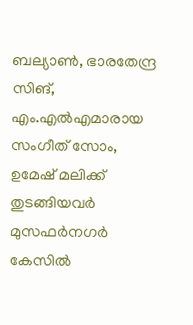ബല്യാൺ, ഭാരതേന്ദ്ര സിങ്, എം.എൽഎമാരായ സംഗീത് സോം, ഉമേഷ് മലിക്ക് തുടങ്ങിയവർ മുസഫർനഗർ കേസിൽ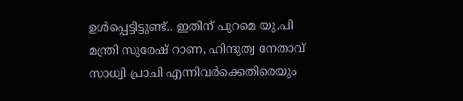ഉൾപ്പെട്ടിട്ടുണ്ട്.. ഇതിന് പുറമെ യു.പി മന്ത്രി സുരേഷ് റാണ, ഹിന്ദുത്വ നേതാവ് സാധ്വി പ്രാചി എന്നിവർക്കെതിരെയും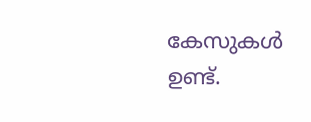കേസുകൾ ഉണ്ട്.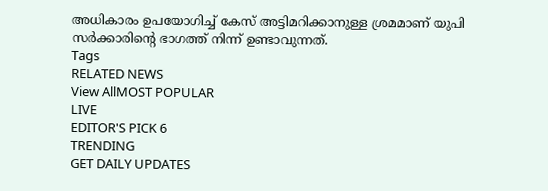അധികാരം ഉപയോഗിച്ച് കേസ് അട്ടിമറിക്കാനുള്ള ശ്രമമാണ് യുപി സർക്കാരിന്റെ ഭാഗത്ത് നിന്ന് ഉണ്ടാവുന്നത്.
Tags
RELATED NEWS
View AllMOST POPULAR
LIVE
EDITOR'S PICK 6
TRENDING
GET DAILY UPDATES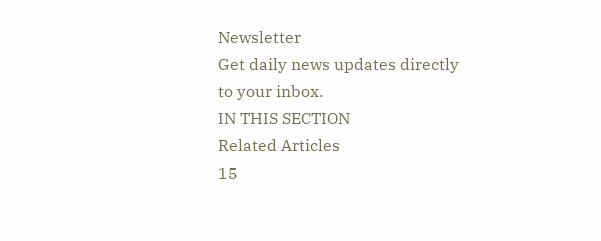Newsletter
Get daily news updates directly to your inbox.
IN THIS SECTION
Related Articles
15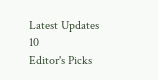Latest Updates
10
Editor's Picks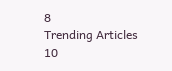8
Trending Articles
10